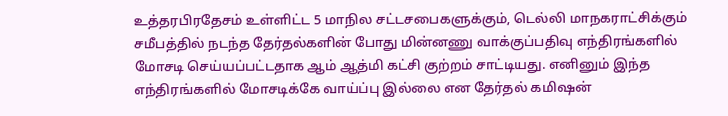உத்தரபிரதேசம் உள்ளிட்ட 5 மாநில சட்டசபைகளுக்கும், டெல்லி மாநகராட்சிக்கும் சமீபத்தில் நடந்த தேர்தல்களின் போது மின்னணு வாக்குப்பதிவு எந்திரங்களில் மோசடி செய்யப்பட்டதாக ஆம் ஆத்மி கட்சி குற்றம் சாட்டியது. எனினும் இந்த எந்திரங்களில் மோசடிக்கே வாய்ப்பு இல்லை என தேர்தல் கமிஷன்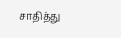சாதித்து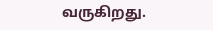வருகிறது.